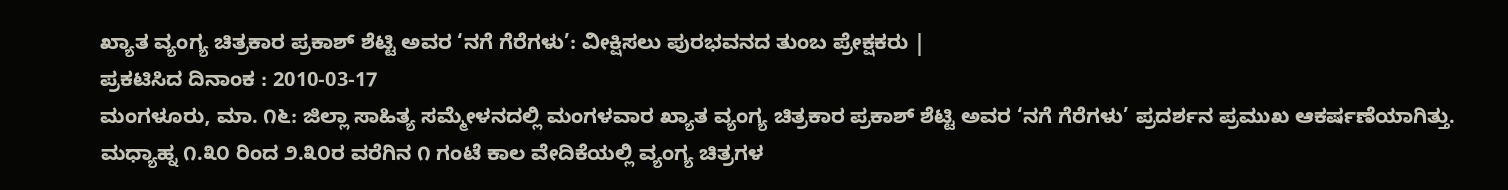ಖ್ಯಾತ ವ್ಯಂಗ್ಯ ಚಿತ್ರಕಾರ ಪ್ರಕಾಶ್ ಶೆಟ್ಟಿ ಅವರ ‘ನಗೆ ಗೆರೆಗಳು’: ವೀಕ್ಷಿಸಲು ಪುರಭವನದ ತುಂಬ ಪ್ರೇಕ್ಷಕರು |
ಪ್ರಕಟಿಸಿದ ದಿನಾಂಕ : 2010-03-17
ಮಂಗಳೂರು, ಮಾ. ೧೬: ಜಿಲ್ಲಾ ಸಾಹಿತ್ಯ ಸಮ್ಮೇಳನದಲ್ಲಿ ಮಂಗಳವಾರ ಖ್ಯಾತ ವ್ಯಂಗ್ಯ ಚಿತ್ರಕಾರ ಪ್ರಕಾಶ್ ಶೆಟ್ಟಿ ಅವರ ‘ನಗೆ ಗೆರೆಗಳು’ ಪ್ರದರ್ಶನ ಪ್ರಮುಖ ಆಕರ್ಷಣೆಯಾಗಿತ್ತು. ಮಧ್ಯಾಹ್ನ ೧.೩೦ ರಿಂದ ೨.೩೦ರ ವರೆಗಿನ ೧ ಗಂಟೆ ಕಾಲ ವೇದಿಕೆಯಲ್ಲಿ ವ್ಯಂಗ್ಯ ಚಿತ್ರಗಳ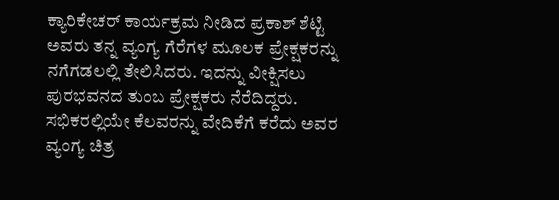ಕ್ಯಾರಿಕೇಚರ್ ಕಾರ್ಯಕ್ರಮ ನೀಡಿದ ಪ್ರಕಾಶ್ ಶೆಟ್ಟಿ ಅವರು ತನ್ನ ವ್ಯಂಗ್ಯ ಗೆರೆಗಳ ಮೂಲಕ ಪ್ರೇಕ್ಷಕರನ್ನು ನಗೆಗಡಲಲ್ಲಿ ತೇಲಿಸಿದರು. ಇದನ್ನು ವೀಕ್ಷಿಸಲು ಪುರಭವನದ ತುಂಬ ಪ್ರೇಕ್ಷಕರು ನೆರೆದಿದ್ದರು.
ಸಭಿಕರಲ್ಲಿಯೇ ಕೆಲವರನ್ನು ವೇದಿಕೆಗೆ ಕರೆದು ಅವರ ವ್ಯಂಗ್ಯ ಚಿತ್ರ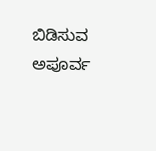ಬಿಡಿಸುವ ಅಪೂರ್ವ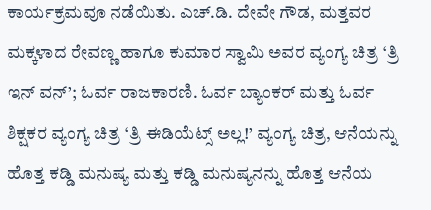ಕಾರ್ಯಕ್ರಮವೂ ನಡೆಯಿತು. ಎಚ್.ಡಿ. ದೇವೇ ಗೌಡ, ಮತ್ತವರ ಮಕ್ಕಳಾದ ರೇವಣ್ಣ ಹಾಗೂ ಕುಮಾರ ಸ್ವಾಮಿ ಅವರ ವ್ಯಂಗ್ಯ ಚಿತ್ರ ‘ತ್ರಿ ಇನ್ ವನ್’; ಓರ್ವ ರಾಜಕಾರಣಿ. ಓರ್ವ ಬ್ಯಾಂಕರ್ ಮತ್ತು ಓರ್ವ ಶಿಕ್ಷಕರ ವ್ಯಂಗ್ಯ ಚಿತ್ರ ‘ತ್ರಿ ಈಡಿಯೆಟ್ಸ್ ಅಲ್ಲ!’ ವ್ಯಂಗ್ಯ ಚಿತ್ರ, ಆನೆಯನ್ನು ಹೊತ್ತ ಕಡ್ಡಿ ಮನುಷ್ಯ ಮತ್ತು ಕಡ್ಡಿ ಮನುಷ್ಯನನ್ನು ಹೊತ್ತ ಆನೆಯ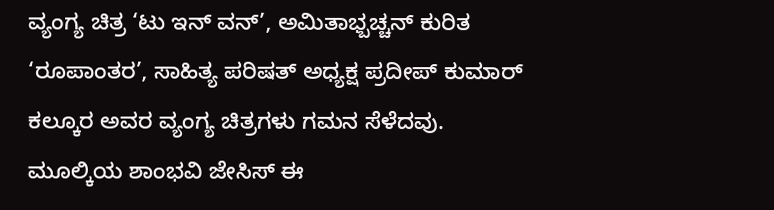ವ್ಯಂಗ್ಯ ಚಿತ್ರ ‘ಟು ಇನ್ ವನ್’, ಅಮಿತಾಭ್ಬಚ್ಚನ್ ಕುರಿತ ‘ರೂಪಾಂತರ’, ಸಾಹಿತ್ಯ ಪರಿಷತ್ ಅಧ್ಯಕ್ಷ ಪ್ರದೀಪ್ ಕುಮಾರ್ ಕಲ್ಕೂರ ಅವರ ವ್ಯಂಗ್ಯ ಚಿತ್ರಗಳು ಗಮನ ಸೆಳೆದವು.
ಮೂಲ್ಕಿಯ ಶಾಂಭವಿ ಜೇಸಿಸ್ ಈ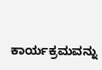ಕಾರ್ಯಕ್ರಮವನ್ನು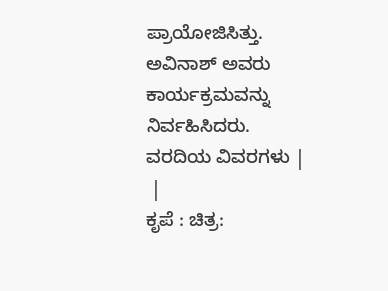ಪ್ರಾಯೋಜಿಸಿತ್ತು. ಅವಿನಾಶ್ ಅವರು ಕಾರ್ಯಕ್ರಮವನ್ನು ನಿರ್ವಹಿಸಿದರು.
ವರದಿಯ ವಿವರಗಳು |
 |
ಕೃಪೆ : ಚಿತ್ರ: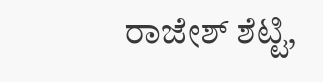ರಾಜೇಶ್ ಶೆಟ್ಟಿ,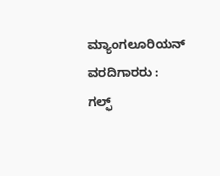ಮ್ಯಾಂಗಲೂರಿಯನ್ ವರದಿಗಾರರು : ಗಲ್ಫ್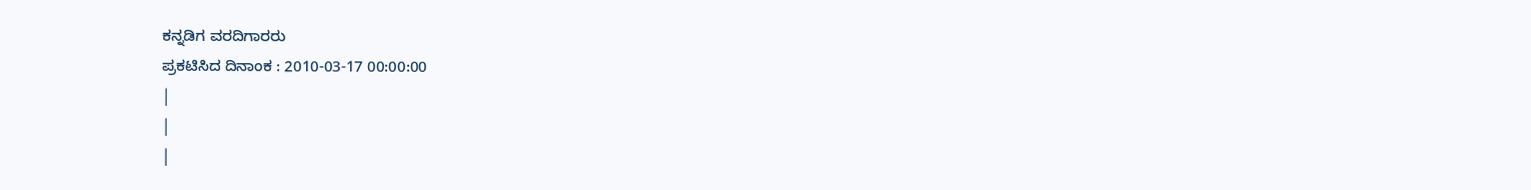ಕನ್ನಡಿಗ ವರದಿಗಾರರು
ಪ್ರಕಟಿಸಿದ ದಿನಾಂಕ : 2010-03-17 00:00:00
|
|
|